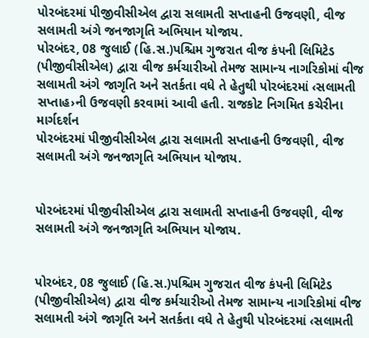પોરબંદરમાં પીજીવીસીએલ દ્વારા સલામતી સપ્તાહની ઉજવણી, વીજ સલામતી અંગે જનજાગૃતિ અભિયાન યોજાય.
પોરબંદર, 08 જુલાઈ (હિ.સ.)પશ્ચિમ ગુજરાત વીજ કંપની લિમિટેડ (પીજીવીસીએલ) દ્વારા વીજ કર્મચારીઓ તેમજ સામાન્ય નાગરિકોમાં વીજ સલામતી અંગે જાગૃતિ અને સતર્કતા વધે તે હેતુથી પોરબંદરમાં ‹સલામતી સપ્તાહ›ની ઉજવણી કરવામાં આવી હતી. રાજકોટ નિગમિત કચેરીના માર્ગદર્શન
પોરબંદરમાં પીજીવીસીએલ દ્વારા સલામતી સપ્તાહની ઉજવણી, વીજ સલામતી અંગે જનજાગૃતિ અભિયાન યોજાય.


પોરબંદરમાં પીજીવીસીએલ દ્વારા સલામતી સપ્તાહની ઉજવણી, વીજ સલામતી અંગે જનજાગૃતિ અભિયાન યોજાય.


પોરબંદર, 08 જુલાઈ (હિ.સ.)પશ્ચિમ ગુજરાત વીજ કંપની લિમિટેડ (પીજીવીસીએલ) દ્વારા વીજ કર્મચારીઓ તેમજ સામાન્ય નાગરિકોમાં વીજ સલામતી અંગે જાગૃતિ અને સતર્કતા વધે તે હેતુથી પોરબંદરમાં ‹સલામતી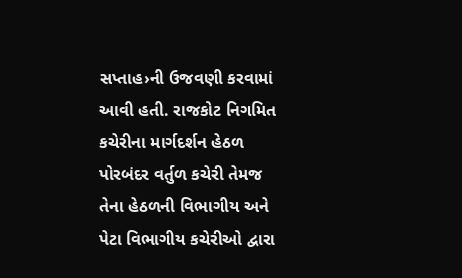સપ્તાહ›ની ઉજવણી કરવામાં આવી હતી. રાજકોટ નિગમિત કચેરીના માર્ગદર્શન હેઠળ પોરબંદર વર્તુળ કચેરી તેમજ તેના હેઠળની વિભાગીય અને પેટા વિભાગીય કચેરીઓ દ્વારા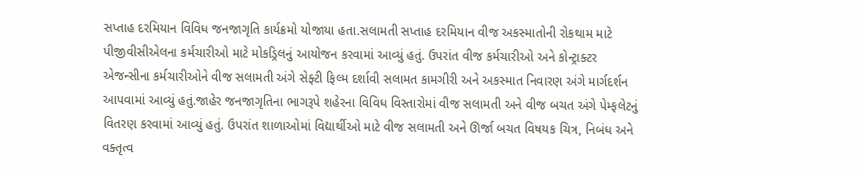સપ્તાહ દરમિયાન વિવિધ જનજાગૃતિ કાર્યક્રમો યોજાયા હતા.સલામતી સપ્તાહ દરમિયાન વીજ અકસ્માતોની રોકથામ માટે પીજીવીસીએલના કર્મચારીઓ માટે મોકડ્રિલનું આયોજન કરવામાં આવ્યું હતું. ઉપરાંત વીજ કર્મચારીઓ અને કોન્ટ્રાક્ટર એજન્સીના કર્મચારીઓને વીજ સલામતી અંગે સેફ્ટી ફિલ્મ દર્શાવી સલામત કામગીરી અને અકસ્માત નિવારણ અંગે માર્ગદર્શન આપવામાં આવ્યું હતું.જાહેર જનજાગૃતિના ભાગરૂપે શહેરના વિવિધ વિસ્તારોમાં વીજ સલામતી અને વીજ બચત અંગે પેમ્ફલેટનું વિતરણ કરવામાં આવ્યું હતું. ઉપરાંત શાળાઓમાં વિદ્યાર્થીઓ માટે વીજ સલામતી અને ઊર્જા બચત વિષયક ચિત્ર, નિબંધ અને વક્તૃત્વ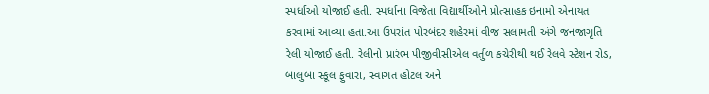સ્પર્ધાઓ યોજાઈ હતી. સ્પર્ધાના વિજેતા વિદ્યાર્થીઓને પ્રોત્સાહક ઇનામો એનાયત કરવામાં આવ્યા હતા.આ ઉપરાંત પોરબંદર શહેરમાં વીજ સલામતી અંગે જનજાગૃતિ રેલી યોજાઈ હતી. રેલીનો પ્રારંભ પીજીવીસીએલ વર્તુળ કચેરીથી થઈ રેલવે સ્ટેશન રોડ, બાલુબા સ્કૂલ ફુવારા, સ્વાગત હોટલ અને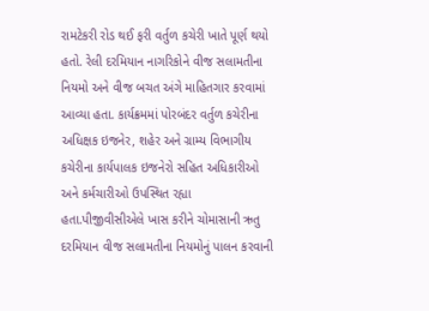રામટેકરી રોડ થઈ ફરી વર્તુળ કચેરી ખાતે પૂર્ણ થયો હતો. રેલી દરમિયાન નાગરિકોને વીજ સલામતીના નિયમો અને વીજ બચત અંગે માહિતગાર કરવામાં આવ્યા હતા. કાર્યક્રમમાં પોરબંદર વર્તુળ કચેરીના અધિક્ષક ઇજનેર, શહેર અને ગ્રામ્ય વિભાગીય કચેરીના કાર્યપાલક ઇજનેરો સહિત અધિકારીઓ અને કર્મચારીઓ ઉપસ્થિત રહ્યા હતા.પીજીવીસીએલે ખાસ કરીને ચોમાસાની ઋતુ દરમિયાન વીજ સલામતીના નિયમોનું પાલન કરવાની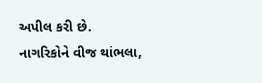અપીલ કરી છે. નાગરિકોને વીજ થાંભલા,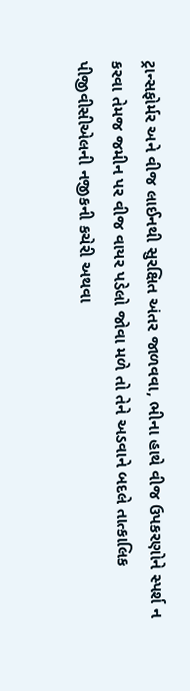ટ્રાન્સફોર્મર અને વીજ લાઈનથી સુરક્ષિત અંતર જાળવવા, ભીના હાથે વીજ ઉપકરણોને સ્પર્શ ન કરવા તેમજ જમીન પર વીજ વાયર પડેલો જોવા મળે તો તેને અડવાને બદલે તાત્કાલિક પીજીવીસીએલની નજીકની કચેરી અથવા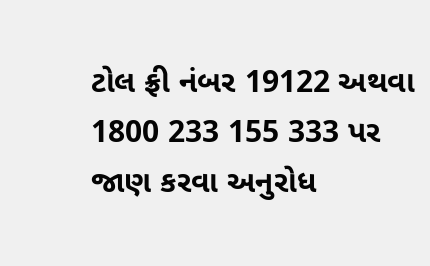ટોલ ફ્રી નંબર 19122 અથવા 1800 233 155 333 પર જાણ કરવા અનુરોધ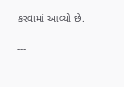કરવામાં આવ્યો છે.

---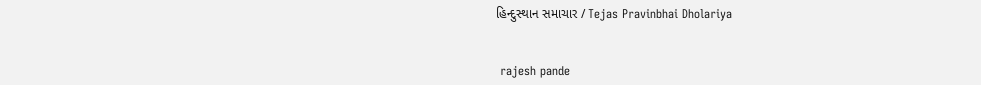હિન્દુસ્થાન સમાચાર / Tejas Pravinbhai Dholariya


 rajesh pande